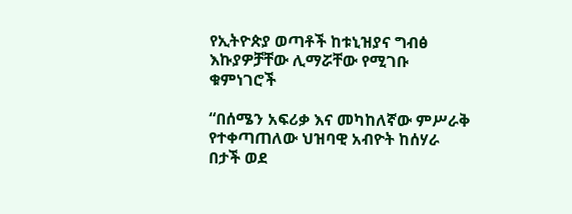የኢትዮጵያ ወጣቶች ከቱኒዝያና ግብፅ እኩያዎቻቸው ሊማሯቸው የሚገቡ ቁምነገሮች

“በሰሜን አፍሪቃ እና መካከለኛው ምሥራቅ የተቀጣጠለው ህዝባዊ አብዮት ከሰሃራ በታች ወደ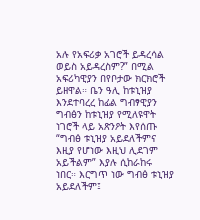አሉ የአፍሪቃ አገሮች ይዳረሳል ወይስ አይዳረስም?” በሚል አፍሪካዊያን በየቦታው ክርክሮች ይዘዋል። ቤን ዓሊ ከቱኒዝያ እንደተባረረ ከፊል ግብፃዊያን ግብፅን ከቱኒዝያ የሚለዩዋት ነገሮች ላይ አጽንዖት እየሰጡ “ግብፅ ቱኒዝያ አይደለችምና እዚያ የሆነው እዚህ ሊደገም አይችልም” እያሉ ሲከራከሩ ነበር። እርግጥ ነው ግብፅ ቱኒዝያ አይደለችም፤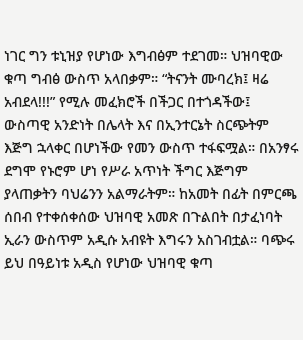ነገር ግን ቱኒዝያ የሆነው እግብፅም ተደገመ። ህዝባዊው ቁጣ ግብፅ ውስጥ አላበቃም። “ትናንት ሙባረክ፤ ዛሬ አብደላ!!!” የሚሉ መፈክሮች በችጋር በተጎዳችው፤ ውስጣዊ አንድነት በሌላት እና በኢንተርኔት ስርጭትም እጅግ ኋላቀር በሆነችው የመን ውስጥ ተፋፍሟል። በአንፃሩ ደግሞ የኑሮም ሆነ የሥራ አጥነት ችግር እጅግም ያላጠቃትን ባህሬንን አልማራትም። ከአመት በፊት በምርጫ ሰበብ የተቀሰቀሰው ህዝባዊ አመጽ በጉልበት በታፈነባት ኢራን ውስጥም አዲሱ አብዩት እግሩን አስገብቷል። ባጭሩ ይህ በዓይነቱ አዲስ የሆነው ህዝባዊ ቁጣ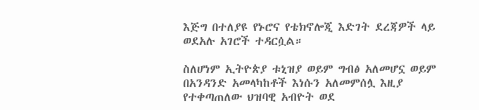እጅግ በተለያዩ የኑሮና የቴክኖሎጂ እድገት ደረጃዎች ላይ ወደአሉ አገሮች ተዳርሷል።

ስለሆነም ኢትዮጵያ ቱኒዝያ ወይም ግብፅ አለመሆኗ ወይም በአንዳንድ አመላካከቶች እነሱን አለመምሰሏ እዚያ የተቀጣጠለው ህዝባዊ አብዮት ወደ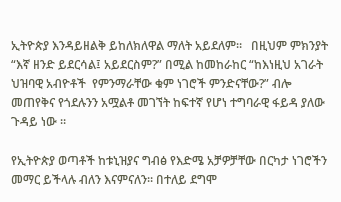ኢትዮጵያ እንዳይዘልቅ ይከለክለዋል ማለት አይደለም።   በዚህም ምክንያት “እኛ ዘንድ ይደርሳል፤ አይደርስም?” በሚል ከመከራከር “ከእነዚህ አገራት ህዝባዊ አብዮቶች  የምንማራቸው ቁም ነገሮች ምንድናቸው?” ብሎ መጠየቅና የጎደሉንን አሟልቶ መገኘት ከፍተኛ የሆነ ተግባራዊ ፋይዳ ያለው ጉዳይ ነው ።

የኢትዮጵያ ወጣቶች ከቱኒዝያና ግብፅ የእድሜ አቻዎቻቸው በርካታ ነገሮችን መማር ይችላሉ ብለን እናምናለን። በተለይ ደግሞ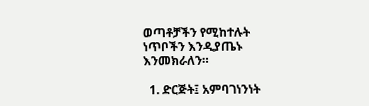ወጣቶቻችን የሚከተሉት ነጥቦችን እንዲያጤኑ እንመክራለን።

  1. ድርጅት፤ አምባገነንነት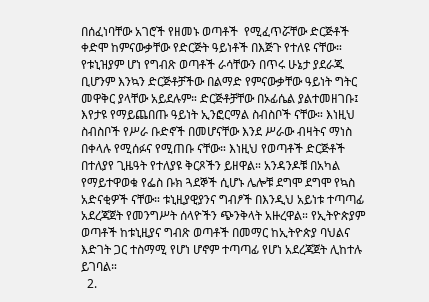በሰፈነባቸው አገሮች የዘመኑ ወጣቶች  የሚፈጥሯቸው ድርጅቶች ቀድሞ ከምናውቃቸው የድርጅት ዓይነቶች በእጅጉ የተለዩ ናቸው። የቱኒዝያም ሆነ የግብጽ ወጣቶች ራሳቸውን በጥሩ ሁኔታ ያደራጁ ቢሆንም እንኳን ድርጅቶቻችው በልማድ የምናውቃቸው ዓይነት ግትር መዋቅር ያላቸው አይደሉም። ድርጅቶቻቸው በኦፊሴል ያልተመዘገቡ፤ እየታዩ የማይጨበጡ ዓይነት ኢንፎርማል ስብስቦች ናቸው። እነዚህ ስብስቦች የሥራ ቡድኖች በመሆናቸው እንደ ሥራው ብዛትና ማነስ በቀላሉ የሚሰፉና የሚጠቡ ናቸው። እነዚህ የወጣቶች ድርጅቶች በተለያየ ጊዜዓት የተለያዩ ቅርጾችን ይዘዋል። አንዳንዶቹ በአካል የማይተዋወቁ የፌስ ቡክ ጓደኞች ሲሆኑ ሌሎቹ ደግሞ ደግሞ የኳስ አድናቂዎች ናቸው። ቱኒዚያዊያንና ግብፆች በእንዲህ አይነቱ ተጣጣፊ አደረጃጀት የመንግሥት ሰላዮችን ጭንቅላት አዙረዋል። የኢትዮጵያም ወጣቶች ከቱኒዚያና ግብጽ ወጣቶች በመማር ከኢትዮጵያ ባህልና እድገት ጋር ተስማሚ የሆነ ሆኖም ተጣጣፊ የሆነ አደረጃጀት ሊከተሉ ይገባል።
  2.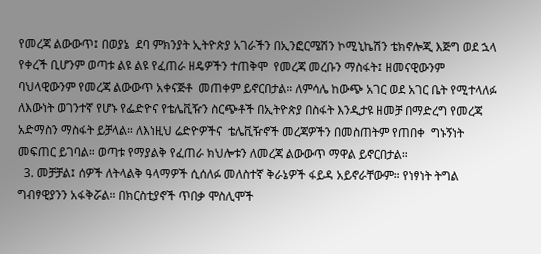የመረጃ ልውውጥ፤ በወያኔ  ደባ ምክንያት ኢትዮጵያ አገራችን በኢንፎርሜሽን ኮሚኒኬሽን ቴክኖሎጂ እጅግ ወደ ኋላ የቀረች ቢሆንም ወጣቱ ልዩ ልዩ የፈጠራ ዘዴዎችን ተጠቅሞ  የመረጃ መረቡን ማስፋት፤ ዘመናዊውንም ባህላዊውንም የመረጃ ልውውጥ አቀናጅቶ  መጠቀም ይኖርበታል። ለምሳሌ ከውጭ አገር ወደ አገር ቤት የሚተላለፉ ለእውነት ወገንተኛ የሆኑ የፌድዮና የቴሌቪዥን ስርጭቶች በኢትዮጵያ በስፋት እንዲታዩ ዘመቻ በማድረግ የመረጃ አድማስን ማስፋት ይቻላል። ለእነዚህ ሬድዮዎችና  ቴሌቪዥኖች መረጃዎችን በመስጠትም የጠበቀ  ግኑኝነት መፍጠር ይገባል። ወጣቱ የማያልቅ የፈጠራ ክህሎቱን ለመረጃ ልውውጥ ማዋል ይኖርበታል።
  3. መቻቻል፤ ሰዎች ለትላልቅ ዓላማዎች ሲሰለፉ መለስተኛ ቅራኔዎች ፋይዳ አይኖራቸውም። የነፃነት ትግል ግብፃዊያንን አፋቅሯል። በክርስቲያኖች ጥበቃ ሞስሊሞች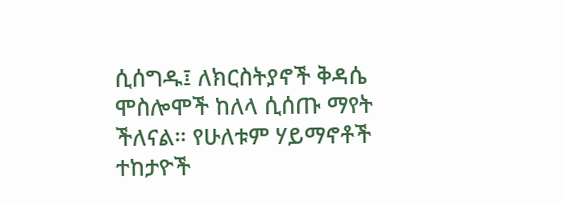ሲሰግዱ፤ ለክርስትያኖች ቅዳሴ ሞስሎሞች ከለላ ሲሰጡ ማየት ችለናል። የሁለቱም ሃይማኖቶች ተከታዮች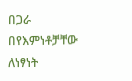በጋራ በየእምነቶቻቸው ለነፃነት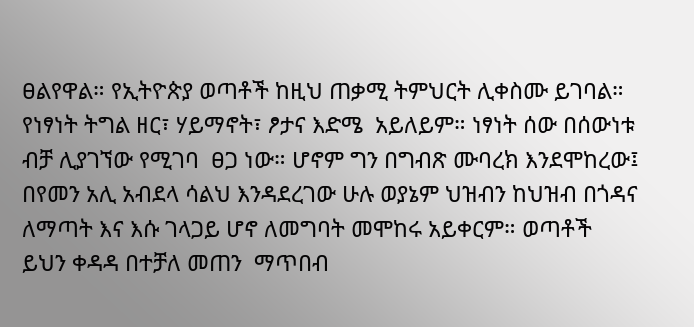ፀልየዋል። የኢትዮጵያ ወጣቶች ከዚህ ጠቃሚ ትምህርት ሊቀስሙ ይገባል። የነፃነት ትግል ዘር፣ ሃይማኖት፣ ፆታና እድሜ  አይለይም። ነፃነት ሰው በሰውነቱ ብቻ ሊያገኘው የሚገባ  ፀጋ ነው። ሆኖም ግን በግብጽ ሙባረክ እንደሞከረው፤ በየመን አሊ አብደላ ሳልህ እንዳደረገው ሁሉ ወያኔም ህዝብን ከህዝብ በጎዳና ለማጣት እና እሱ ገላጋይ ሆኖ ለመግባት መሞከሩ አይቀርም። ወጣቶች ይህን ቀዳዳ በተቻለ መጠን  ማጥበብ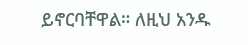ይኖርባቸዋል። ለዚህ አንዱ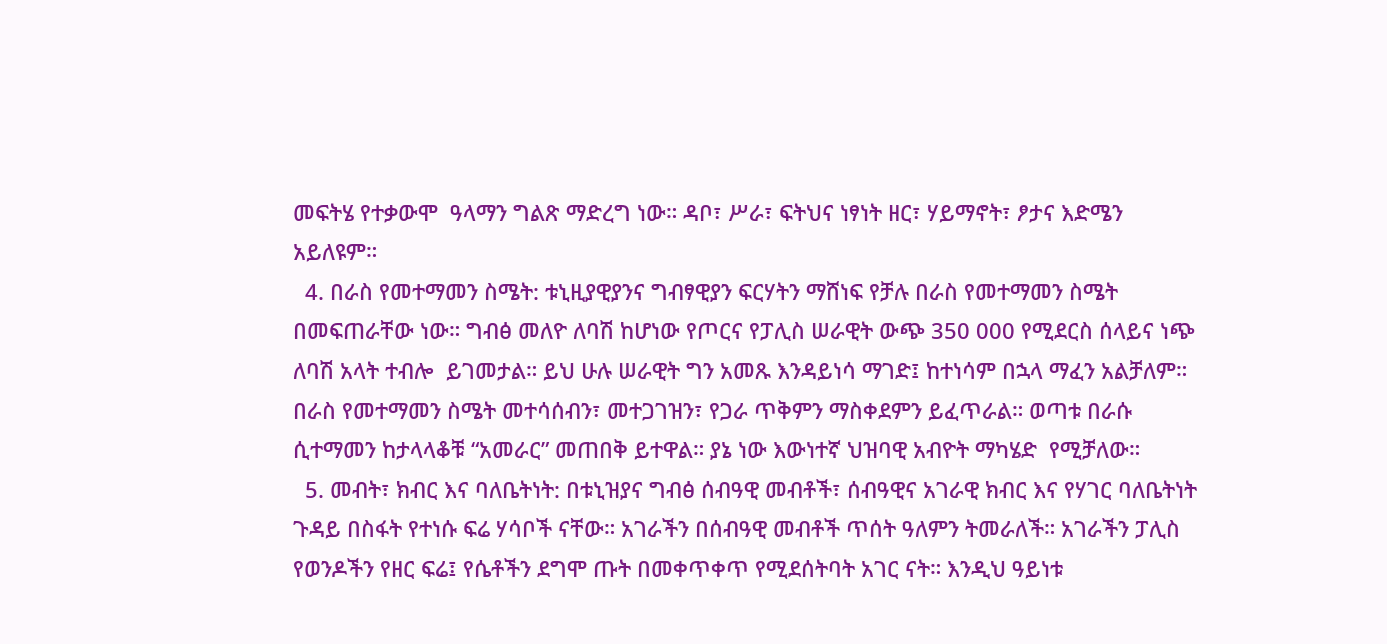መፍትሄ የተቃውሞ  ዓላማን ግልጽ ማድረግ ነው። ዳቦ፣ ሥራ፣ ፍትህና ነፃነት ዘር፣ ሃይማኖት፣ ፆታና እድሜን አይለዩም።
  4. በራስ የመተማመን ስሜት: ቱኒዚያዊያንና ግብፃዊያን ፍርሃትን ማሸነፍ የቻሉ በራስ የመተማመን ስሜት በመፍጠራቸው ነው። ግብፅ መለዮ ለባሽ ከሆነው የጦርና የፓሊስ ሠራዊት ውጭ 350 000 የሚደርስ ሰላይና ነጭ ለባሽ አላት ተብሎ  ይገመታል። ይህ ሁሉ ሠራዊት ግን አመጹ እንዳይነሳ ማገድ፤ ከተነሳም በኋላ ማፈን አልቻለም። በራስ የመተማመን ስሜት መተሳሰብን፣ መተጋገዝን፣ የጋራ ጥቅምን ማስቀደምን ይፈጥራል። ወጣቱ በራሱ ሲተማመን ከታላላቆቹ “አመራር” መጠበቅ ይተዋል። ያኔ ነው እውነተኛ ህዝባዊ አብዮት ማካሄድ  የሚቻለው።
  5. መብት፣ ክብር እና ባለቤትነት: በቱኒዝያና ግብፅ ሰብዓዊ መብቶች፣ ሰብዓዊና አገራዊ ክብር እና የሃገር ባለቤትነት ጉዳይ በስፋት የተነሱ ፍሬ ሃሳቦች ናቸው። አገራችን በሰብዓዊ መብቶች ጥሰት ዓለምን ትመራለች። አገራችን ፓሊስ የወንዶችን የዘር ፍሬ፤ የሴቶችን ደግሞ ጡት በመቀጥቀጥ የሚደሰትባት አገር ናት። እንዲህ ዓይነቱ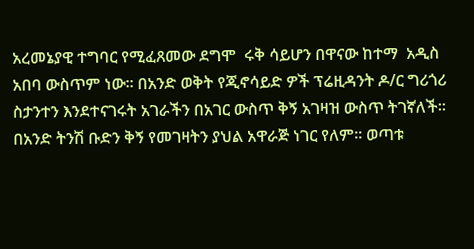አረመኔያዊ ተግባር የሚፈጸመው ደግሞ  ሩቅ ሳይሆን በዋናው ከተማ  አዲስ አበባ ውስጥም ነው። በአንድ ወቅት የጂኖሳይድ ዎች ፕሬዚዳንት ዶ/ር ግሪጎሪ ስታንተን እንደተናገሩት አገራችን በአገር ውስጥ ቅኝ አገዛዝ ውስጥ ትገኛለች። በአንድ ትንሽ ቡድን ቅኝ የመገዛትን ያህል አዋራጅ ነገር የለም። ወጣቱ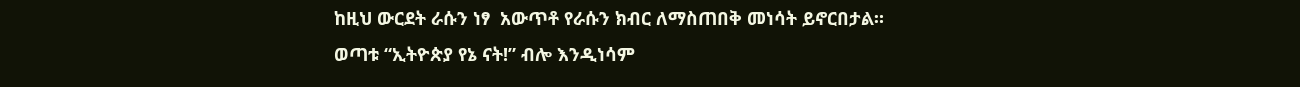ከዚህ ውርደት ራሱን ነፃ  አውጥቶ የራሱን ክብር ለማስጠበቅ መነሳት ይኖርበታል። ወጣቱ “ኢትዮጵያ የኔ ናት!” ብሎ እንዲነሳም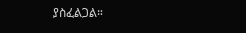ያስፈልጋል።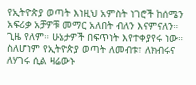የኢትዮጵያ ወጣት እነዚህ አምስት ነገሮች ከሰሜን አፍሪቃ አቻዎቹ መማር አለበት ብለን እናምናለን። ጊዜ የለም። ሁኔታዎች በፍጥነት እየተቀያየሩ ነው። ስለሆነም የኢትዮጵያ ወጣት ለመብቱ፣ ለክብሩና ለሃገሩ ሲል ዛሬውኑ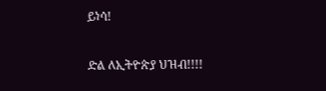ይነሳ!

ድል ለኢትዮጵያ ህዝብ!!!!